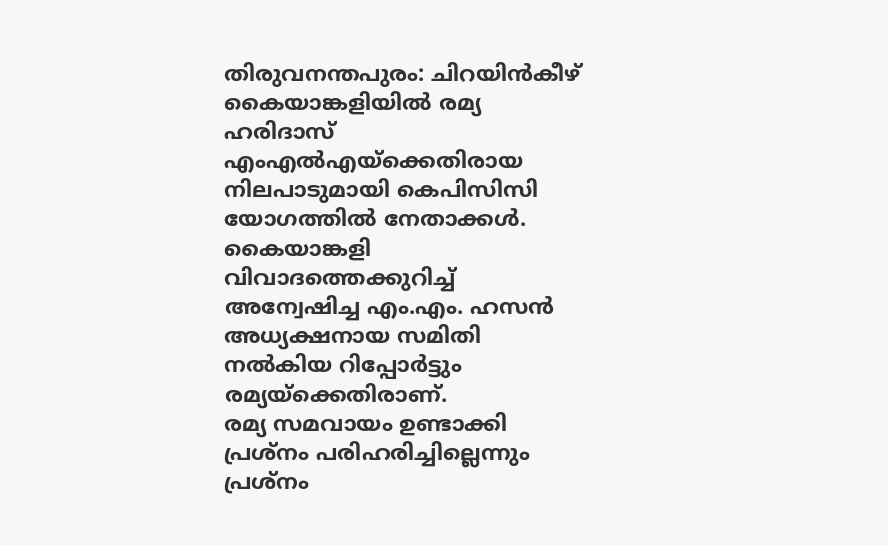തിരുവനന്തപുരം: ചിറയിൻകീഴ് കൈയാങ്കളിയിൽ രമ്യ ഹരിദാസ് എംഎൽഎയ്ക്കെതിരായ നിലപാടുമായി കെപിസിസി യോഗത്തിൽ നേതാക്കൾ. കൈയാങ്കളി വിവാദത്തെക്കുറിച്ച് അന്വേഷിച്ച എം.എം. ഹസൻ അധ്യക്ഷനായ സമിതി നൽകിയ റിപ്പോർട്ടും രമ്യയ്ക്കെതിരാണ്.
രമ്യ സമവായം ഉണ്ടാക്കി പ്രശ്നം പരിഹരിച്ചില്ലെന്നും പ്രശ്നം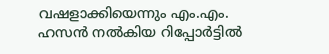വഷളാക്കിയെന്നും എം.എം. ഹസൻ നൽകിയ റിപ്പോർട്ടിൽ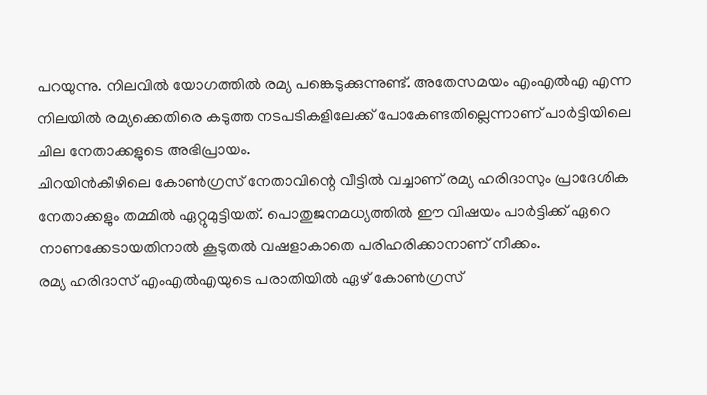പറയുന്നു. നിലവിൽ യോഗത്തിൽ രമ്യ പങ്കെടുക്കുന്നുണ്ട്. അതേസമയം എംഎൽഎ എന്ന നിലയിൽ രമ്യക്കെതിരെ കടുത്ത നടപടികളിലേക്ക് പോകേണ്ടതില്ലെന്നാണ് പാർട്ടിയിലെ ചില നേതാക്കളുടെ അഭിപ്രായം.
ചിറയിൻകീഴിലെ കോൺഗ്രസ് നേതാവിന്റെ വീട്ടിൽ വച്ചാണ് രമ്യ ഹരിദാസും പ്രാദേശിക നേതാക്കളും തമ്മിൽ ഏറ്റുമുട്ടിയത്. പൊതുജനമധ്യത്തിൽ ഈ വിഷയം പാർട്ടിക്ക് ഏറെ നാണക്കേടായതിനാൽ കൂടുതൽ വഷളാകാതെ പരിഹരിക്കാനാണ് നീക്കം.
രമ്യ ഹരിദാസ് എംഎൽഎയുടെ പരാതിയിൽ ഏഴ് കോൺഗ്രസ്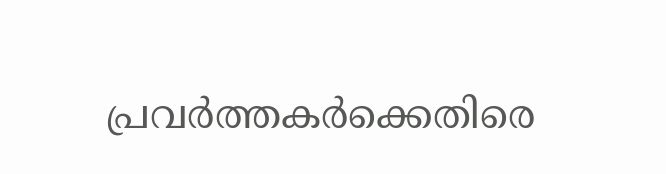പ്രവർത്തകർക്കെതിരെ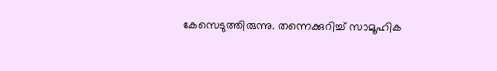കേസെടുത്തിരുന്നു. തന്നെക്കുറിച്ച് സാമൂഹിക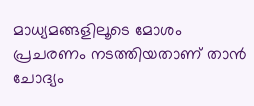മാധ്യമങ്ങളിലൂടെ മോശം പ്രചരണം നടത്തിയതാണ് താൻ ചോദ്യം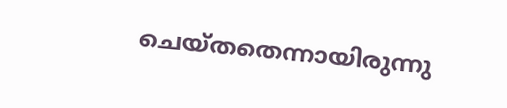ചെയ്തതെന്നായിരുന്നു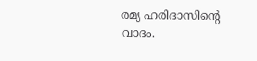രമ്യ ഹരിദാസിന്റെ വാദം.